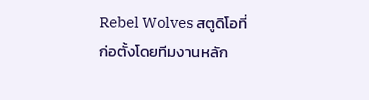Rebel Wolves สตูดิโอที่ก่อตั้งโดยทีมงานหลัก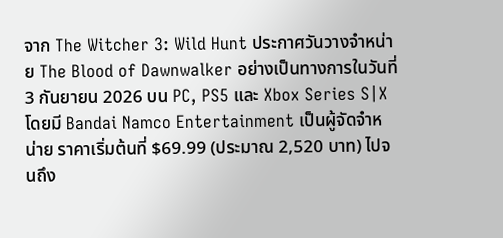จาก The Witcher 3: Wild Hunt ประกาศวันวางจำหน่าย The Blood of Dawnwalker อย่างเป็นทางการในวันที่ 3 กันยายน 2026 บน PC, PS5 และ Xbox Series S|X โดยมี Bandai Namco Entertainment เป็นผู้จัดจำหน่าย ราคาเริ่มต้นที่ $69.99 (ประมาณ 2,520 บาท) ไปจนถึง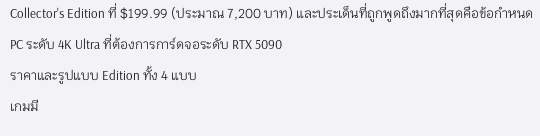Collector's Edition ที่ $199.99 (ประมาณ 7,200 บาท) และประเด็นที่ถูกพูดถึงมากที่สุดคือข้อกำหนด PC ระดับ 4K Ultra ที่ต้องการการ์ดจอระดับ RTX 5090
ราคาและรูปแบบ Edition ทั้ง 4 แบบ
เกมมี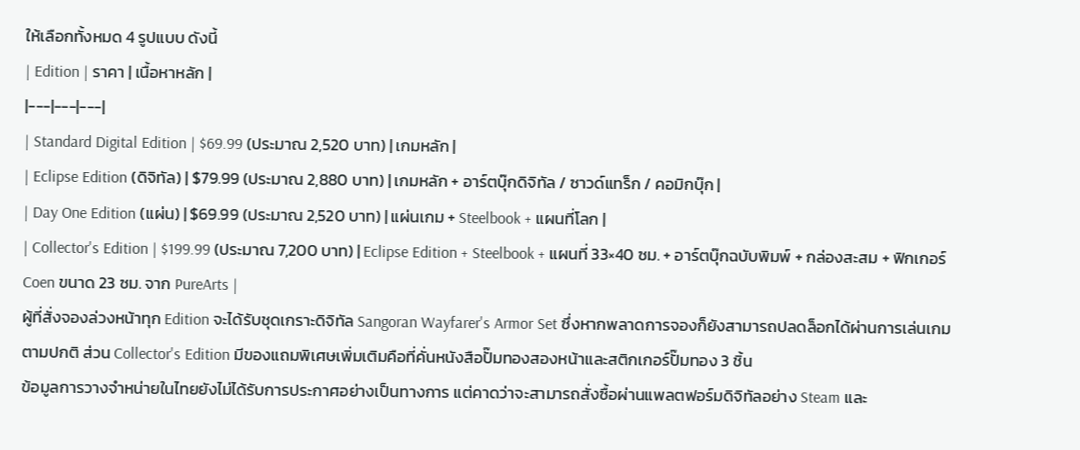ให้เลือกทั้งหมด 4 รูปแบบ ดังนี้
| Edition | ราคา | เนื้อหาหลัก |
|---|---|---|
| Standard Digital Edition | $69.99 (ประมาณ 2,520 บาท) | เกมหลัก |
| Eclipse Edition (ดิจิทัล) | $79.99 (ประมาณ 2,880 บาท) | เกมหลัก + อาร์ตบุ๊กดิจิทัล / ซาวด์แทร็ก / คอมิกบุ๊ก |
| Day One Edition (แผ่น) | $69.99 (ประมาณ 2,520 บาท) | แผ่นเกม + Steelbook + แผนที่โลก |
| Collector's Edition | $199.99 (ประมาณ 7,200 บาท) | Eclipse Edition + Steelbook + แผนที่ 33×40 ซม. + อาร์ตบุ๊กฉบับพิมพ์ + กล่องสะสม + ฟิกเกอร์ Coen ขนาด 23 ซม. จาก PureArts |
ผู้ที่สั่งจองล่วงหน้าทุก Edition จะได้รับชุดเกราะดิจิทัล Sangoran Wayfarer's Armor Set ซึ่งหากพลาดการจองก็ยังสามารถปลดล็อกได้ผ่านการเล่นเกมตามปกติ ส่วน Collector's Edition มีของแถมพิเศษเพิ่มเติมคือที่คั่นหนังสือปั๊มทองสองหน้าและสติกเกอร์ปั๊มทอง 3 ชิ้น
ข้อมูลการวางจำหน่ายในไทยยังไม่ได้รับการประกาศอย่างเป็นทางการ แต่คาดว่าจะสามารถสั่งซื้อผ่านแพลตฟอร์มดิจิทัลอย่าง Steam และ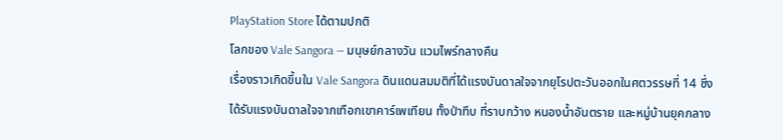PlayStation Store ได้ตามปกติ
โลกของ Vale Sangora — มนุษย์กลางวัน แวมไพร์กลางคืน
เรื่องราวเกิดขึ้นใน Vale Sangora ดินแดนสมมติที่ได้แรงบันดาลใจจากยุโรปตะวันออกในศตวรรษที่ 14 ซึ่งได้รับแรงบันดาลใจจากเทือกเขาคาร์เพเทียน ทั้งป่าทึบ ที่ราบกว้าง หนองน้ำอันตราย และหมู่บ้านยุคกลาง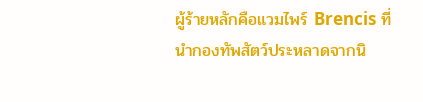ผู้ร้ายหลักคือแวมไพร์ Brencis ที่นำกองทัพสัตว์ประหลาดจากนิ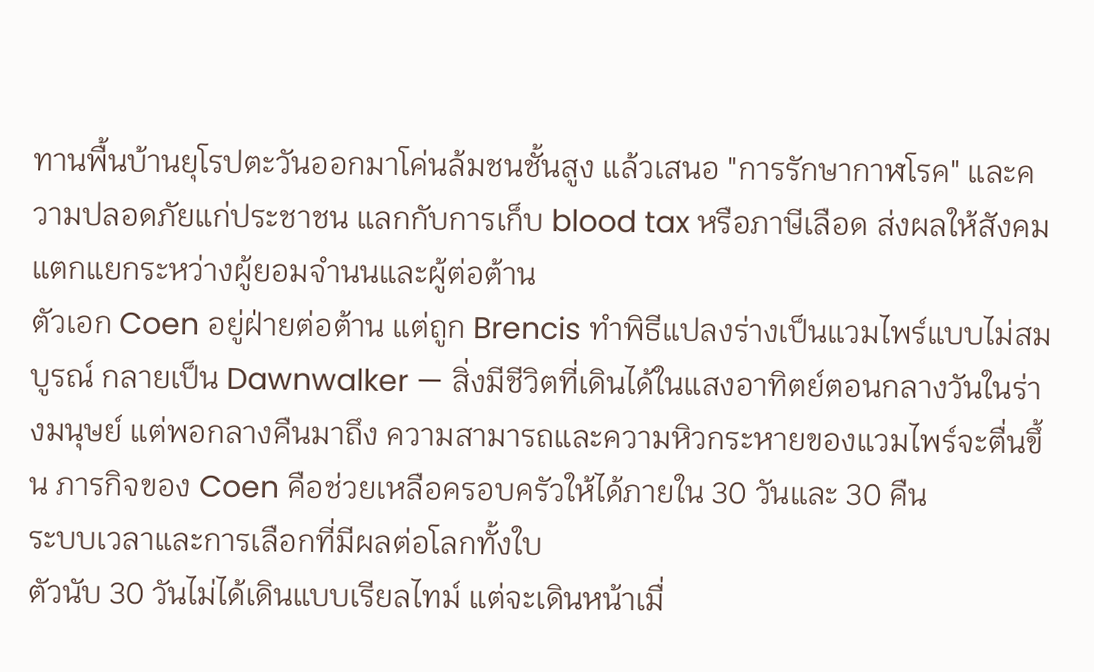ทานพื้นบ้านยุโรปตะวันออกมาโค่นล้มชนชั้นสูง แล้วเสนอ "การรักษากาฬโรค" และความปลอดภัยแก่ประชาชน แลกกับการเก็บ blood tax หรือภาษีเลือด ส่งผลให้สังคมแตกแยกระหว่างผู้ยอมจำนนและผู้ต่อต้าน
ตัวเอก Coen อยู่ฝ่ายต่อต้าน แต่ถูก Brencis ทำพิธีแปลงร่างเป็นแวมไพร์แบบไม่สมบูรณ์ กลายเป็น Dawnwalker — สิ่งมีชีวิตที่เดินได้ในแสงอาทิตย์ตอนกลางวันในร่างมนุษย์ แต่พอกลางคืนมาถึง ความสามารถและความหิวกระหายของแวมไพร์จะตื่นขึ้น ภารกิจของ Coen คือช่วยเหลือครอบครัวให้ได้ภายใน 30 วันและ 30 คืน
ระบบเวลาและการเลือกที่มีผลต่อโลกทั้งใบ
ตัวนับ 30 วันไม่ได้เดินแบบเรียลไทม์ แต่จะเดินหน้าเมื่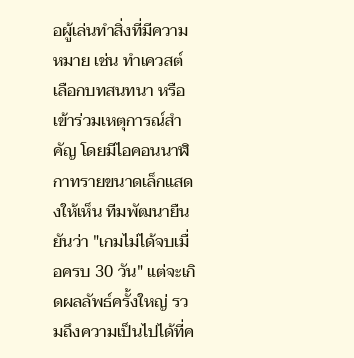อผู้เล่นทำสิ่งที่มีความหมาย เช่น ทำเควสต์ เลือกบทสนทนา หรือเข้าร่วมเหตุการณ์สำคัญ โดยมีไอคอนนาฬิกาทรายขนาดเล็กแสดงให้เห็น ทีมพัฒนายืนยันว่า "เกมไม่ได้จบเมื่อครบ 30 วัน" แต่จะเกิดผลลัพธ์ครั้งใหญ่ รวมถึงความเป็นไปได้ที่ค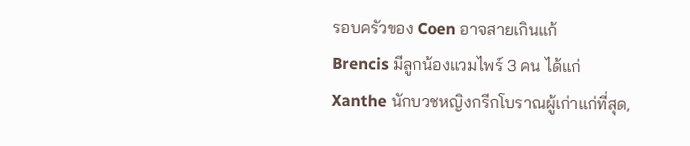รอบครัวของ Coen อาจสายเกินแก้
Brencis มีลูกน้องแวมไพร์ 3 คน ได้แก่ Xanthe นักบวชหญิงกรีกโบราณผู้เก่าแก่ที่สุด,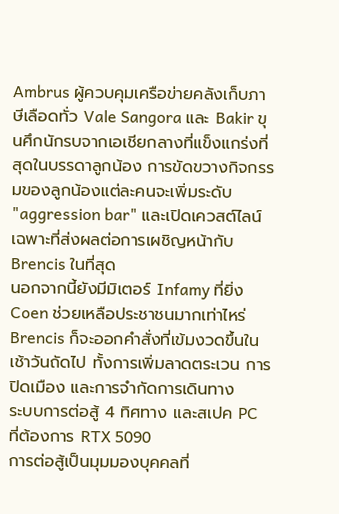Ambrus ผู้ควบคุมเครือข่ายคลังเก็บภาษีเลือดทั่ว Vale Sangora และ Bakir ขุนศึกนักรบจากเอเชียกลางที่แข็งแกร่งที่สุดในบรรดาลูกน้อง การขัดขวางกิจกรรมของลูกน้องแต่ละคนจะเพิ่มระดับ "aggression bar" และเปิดเควสต์ไลน์เฉพาะที่ส่งผลต่อการเผชิญหน้ากับ Brencis ในที่สุด
นอกจากนี้ยังมีมิเตอร์ Infamy ที่ยิ่ง Coen ช่วยเหลือประชาชนมากเท่าไหร่ Brencis ก็จะออกคำสั่งที่เข้มงวดขึ้นในเช้าวันถัดไป ทั้งการเพิ่มลาดตระเวน การปิดเมือง และการจำกัดการเดินทาง
ระบบการต่อสู้ 4 ทิศทาง และสเปค PC ที่ต้องการ RTX 5090
การต่อสู้เป็นมุมมองบุคคลที่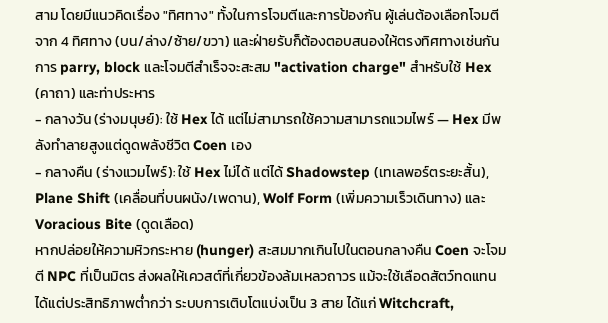สาม โดยมีแนวคิดเรื่อง "ทิศทาง" ทั้งในการโจมตีและการป้องกัน ผู้เล่นต้องเลือกโจมตีจาก 4 ทิศทาง (บน/ล่าง/ซ้าย/ขวา) และฝ่ายรับก็ต้องตอบสนองให้ตรงทิศทางเช่นกัน การ parry, block และโจมตีสำเร็จจะสะสม "activation charge" สำหรับใช้ Hex (คาถา) และท่าประหาร
- กลางวัน (ร่างมนุษย์): ใช้ Hex ได้ แต่ไม่สามารถใช้ความสามารถแวมไพร์ — Hex มีพลังทำลายสูงแต่ดูดพลังชีวิต Coen เอง
- กลางคืน (ร่างแวมไพร์): ใช้ Hex ไม่ได้ แต่ได้ Shadowstep (เทเลพอร์ตระยะสั้น), Plane Shift (เคลื่อนที่บนผนัง/เพดาน), Wolf Form (เพิ่มความเร็วเดินทาง) และ Voracious Bite (ดูดเลือด)
หากปล่อยให้ความหิวกระหาย (hunger) สะสมมากเกินไปในตอนกลางคืน Coen จะโจมตี NPC ที่เป็นมิตร ส่งผลให้เควสต์ที่เกี่ยวข้องล้มเหลวถาวร แม้จะใช้เลือดสัตว์ทดแทนได้แต่ประสิทธิภาพต่ำกว่า ระบบการเติบโตแบ่งเป็น 3 สาย ได้แก่ Witchcraft,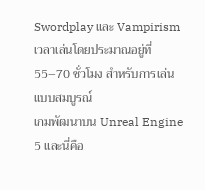Swordplay และ Vampirism เวลาเล่นโดยประมาณอยู่ที่ 55–70 ชั่วโมง สำหรับการเล่นแบบสมบูรณ์
เกมพัฒนาบน Unreal Engine 5 และนี่คือ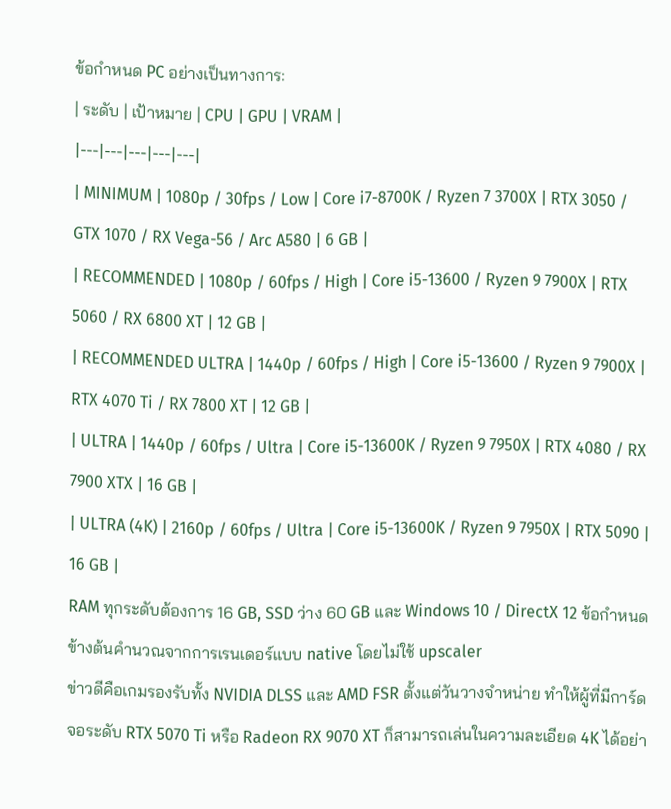ข้อกำหนด PC อย่างเป็นทางการ:
| ระดับ | เป้าหมาย | CPU | GPU | VRAM |
|---|---|---|---|---|
| MINIMUM | 1080p / 30fps / Low | Core i7-8700K / Ryzen 7 3700X | RTX 3050 / GTX 1070 / RX Vega-56 / Arc A580 | 6 GB |
| RECOMMENDED | 1080p / 60fps / High | Core i5-13600 / Ryzen 9 7900X | RTX 5060 / RX 6800 XT | 12 GB |
| RECOMMENDED ULTRA | 1440p / 60fps / High | Core i5-13600 / Ryzen 9 7900X | RTX 4070 Ti / RX 7800 XT | 12 GB |
| ULTRA | 1440p / 60fps / Ultra | Core i5-13600K / Ryzen 9 7950X | RTX 4080 / RX 7900 XTX | 16 GB |
| ULTRA (4K) | 2160p / 60fps / Ultra | Core i5-13600K / Ryzen 9 7950X | RTX 5090 | 16 GB |
RAM ทุกระดับต้องการ 16 GB, SSD ว่าง 60 GB และ Windows 10 / DirectX 12 ข้อกำหนดข้างต้นคำนวณจากการเรนเดอร์แบบ native โดยไม่ใช้ upscaler
ข่าวดีคือเกมรองรับทั้ง NVIDIA DLSS และ AMD FSR ตั้งแต่วันวางจำหน่าย ทำให้ผู้ที่มีการ์ดจอระดับ RTX 5070 Ti หรือ Radeon RX 9070 XT ก็สามารถเล่นในความละเอียด 4K ได้อย่า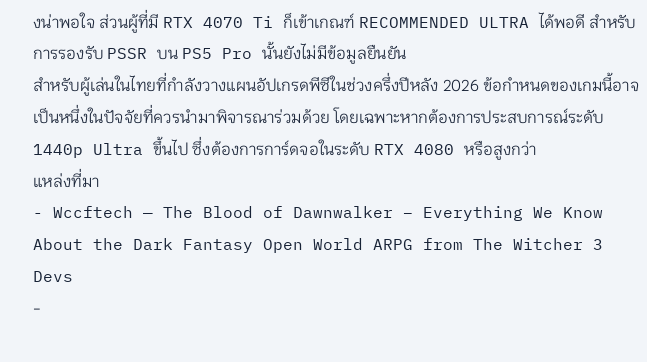งน่าพอใจ ส่วนผู้ที่มี RTX 4070 Ti ก็เข้าเกณฑ์ RECOMMENDED ULTRA ได้พอดี สำหรับการรองรับ PSSR บน PS5 Pro นั้นยังไม่มีข้อมูลยืนยัน
สำหรับผู้เล่นในไทยที่กำลังวางแผนอัปเกรดพีซีในช่วงครึ่งปีหลัง 2026 ข้อกำหนดของเกมนี้อาจเป็นหนึ่งในปัจจัยที่ควรนำมาพิจารณาร่วมด้วย โดยเฉพาะหากต้องการประสบการณ์ระดับ 1440p Ultra ขึ้นไป ซึ่งต้องการการ์ดจอในระดับ RTX 4080 หรือสูงกว่า
แหล่งที่มา
- Wccftech — The Blood of Dawnwalker – Everything We Know About the Dark Fantasy Open World ARPG from The Witcher 3 Devs
-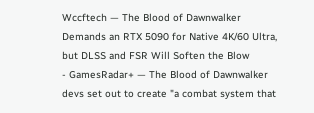Wccftech — The Blood of Dawnwalker Demands an RTX 5090 for Native 4K/60 Ultra, but DLSS and FSR Will Soften the Blow
- GamesRadar+ — The Blood of Dawnwalker devs set out to create "a combat system that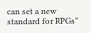can set a new standard for RPGs"